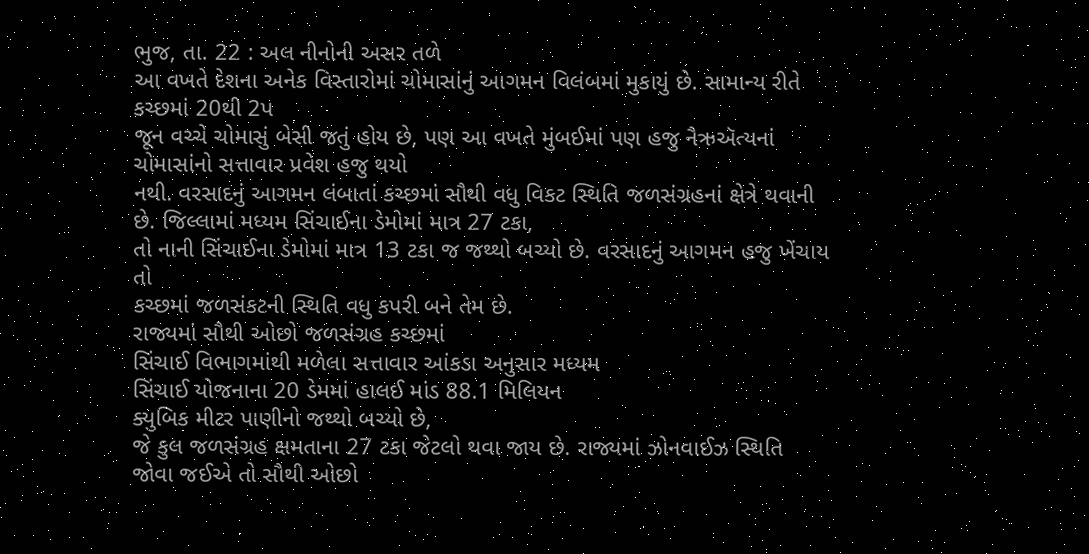ભુજ, તા. 22 : અલ નીનોની અસર તળે
આ વખતે દેશના અનેક વિસ્તારોમાં ચોમાસાંનું આગમન વિલંબમાં મુકાયું છે. સામાન્ય રીતે
કચ્છમાં 20થી 2પ
જૂન વચ્ચે ચોમાસું બેસી જતું હોય છે, પણ આ વખતે મુંબઈમાં પણ હજુ નૈઋઍત્યનાં ચોમાસાંનો સત્તાવાર પ્રવેશ હજુ થયો
નથી. વરસાદનું આગમન લંબાતાં કચ્છમાં સૌથી વધુ વિકટ સ્થિતિ જળસંગ્રહનાં ક્ષેત્રે થવાની
છે. જિલ્લામાં મધ્યમ સિંચાઈના ડેમોમાં માત્ર 27 ટકા,
તો નાની સિંચાઈના ડેમોમાં માત્ર 13 ટકા જ જથ્થો બચ્યો છે. વરસાદનું આગમન હજુ ખેંચાય તો
કચ્છમાં જળસંકટની સ્થિતિ વધુ કપરી બને તેમ છે.
રાજ્યમાં સૌથી ઓછો જળસંગ્રહ કચ્છમાં
સિંચાઈ વિભાગમાંથી મળેલા સત્તાવાર આંકડા અનુસાર મધ્યમ
સિંચાઈ યોજનાના 20 ડેમમાં હાલઈ માંડ 88.1 મિલિયન
ક્યુબિક મીટર પાણીનો જથ્થો બચ્યો છે,
જે કુલ જળસંગ્રહ ક્ષમતાના 27 ટકા જેટલો થવા જાય છે. રાજ્યમાં ઝોનવાઈઝ સ્થિતિ જોવા જઈએ તો સૌથી ઓછો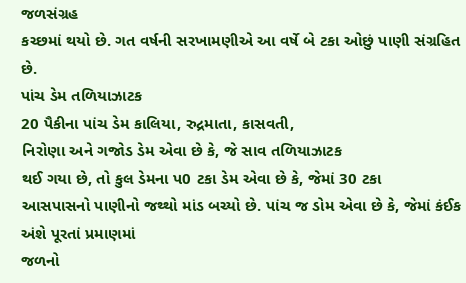જળસંગ્રહ
કચ્છમાં થયો છે. ગત વર્ષની સરખામણીએ આ વર્ષે બે ટકા ઓછું પાણી સંગ્રહિત છે.
પાંચ ડેમ તળિયાઝાટક
20 પૈકીના પાંચ ડેમ કાલિયા, રુદ્રમાતા, કાસવતી,
નિરોણા અને ગજોડ ડેમ એવા છે કે, જે સાવ તળિયાઝાટક
થઈ ગયા છે, તો કુલ ડેમના પ0 ટકા ડેમ એવા છે કે, જેમાં 30 ટકા
આસપાસનો પાણીનો જથ્થો માંડ બચ્યો છે. પાંચ જ ડોમ એવા છે કે, જેમાં કંઈક અંશે પૂરતાં પ્રમાણમાં
જળનો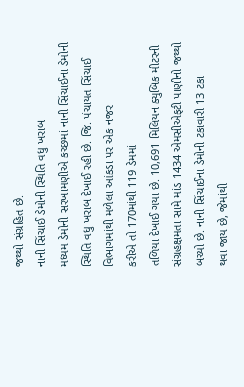જથ્થો સંગ્રહિત છે.
નાની સિંચાઈ ડેમોની સ્થિતિ વધુ ખરાબ
મધ્યમ ડેમોની સરખામણીએ કચ્છમાં નાની સિંચાઈના ડેમોની
સ્થિતિ વધુ ખરાબ દેખાઈ રહી છે. જિ. પંચાયત સિંચાઈ વિભાગમાંથી મળેલા આંકડા પર એક નજર
કરીએ તો 170માંથી 119 ડેમમાં
તળિયા દેખાઈ ગયા છે. 10,691 મિલિયન ક્યુબિક મીટરની
સંગ્રહક્ષમતા સામે માંડ 1434 એમસીએફટી પાણીનો જથ્થો
બચ્યો છે. નાની સિંચાઈના ડેમોની ટકાવારી 13 ટકા
થવા જાય છે, જેમાંથી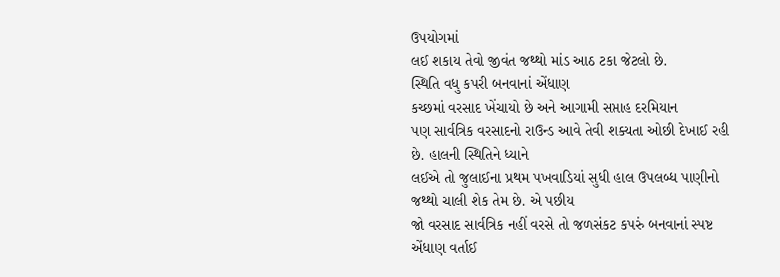ઉપયોગમાં
લઈ શકાય તેવો જીવંત જથ્થો માંડ આઠ ટકા જેટલો છે.
સ્થિતિ વધુ કપરી બનવાનાં એંધાણ
કચ્છમાં વરસાદ ખેંચાયો છે અને આગામી સપ્તાહ દરમિયાન
પણ સાર્વત્રિક વરસાદનો રાઉન્ડ આવે તેવી શક્યતા ઓછી દેખાઈ રહી છે. હાલની સ્થિતિને ધ્યાને
લઈએ તો જુલાઈના પ્રથમ પખવાડિયાં સુધી હાલ ઉપલબ્ધ પાણીનો જથ્થો ચાલી શેક તેમ છે. એ પછીય
જો વરસાદ સાર્વત્રિક નહીં વરસે તો જળસંકટ કપરું બનવાનાં સ્પષ્ટ એંધાણ વર્તાઈ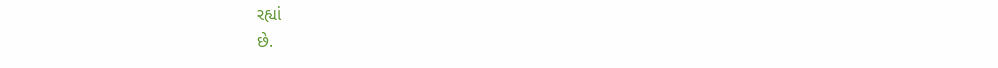રહ્યાં
છે.